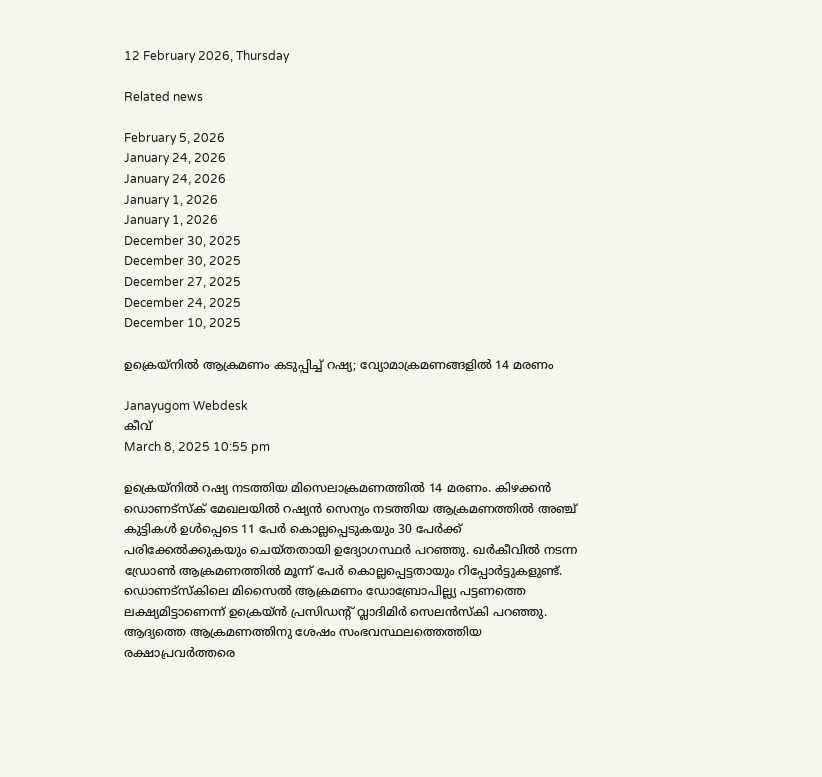12 February 2026, Thursday

Related news

February 5, 2026
January 24, 2026
January 24, 2026
January 1, 2026
January 1, 2026
December 30, 2025
December 30, 2025
December 27, 2025
December 24, 2025
December 10, 2025

ഉക്രെയ‍്നില്‍ ആക്രമണം കടുപ്പിച്ച് റഷ്യ; വ്യോമാക്രമണങ്ങളില്‍ 14 മരണം

Janayugom Webdesk
കീവ്
March 8, 2025 10:55 pm

ഉക്രെയ‍്നില്‍ റഷ്യ നടത്തിയ മിസെലാക്രമണത്തില്‍ 14 മരണം. കിഴക്കന്‍ ഡൊണട്സ്ക് മേഖലയില്‍ റഷ്യന്‍ സെന്യം നടത്തിയ ആക്രമണത്തില്‍ അഞ്ച് കുട്ടികൾ ഉൾപ്പെടെ 11 പേർ കൊല്ലപ്പെടുകയും 30 പേർക്ക് പരിക്കേൽക്കുകയും ചെയ്തതായി ഉദ്യോഗസ്ഥർ പറഞ്ഞു. ഖര്‍കീവില്‍ നടന്ന ഡ്രോണ്‍ ആക്രമണത്തില്‍ മൂന്ന് പേര്‍ കൊല്ലപ്പെട്ടതായും റിപ്പോര്‍ട്ടുകളുണ്ട്. ഡൊണട്സ്കിലെ മിസൈൽ ആക്രമണം ഡോബ്രോപില്ല്യ പട്ടണത്തെ ലക്ഷ്യമിട്ടാണെന്ന് ഉക്രെയ‍്ന്‍ പ്രസിഡന്റ് വ്ലാദിമിര്‍ സെലന്‍സ്കി പറഞ്ഞു. ആദ്യത്തെ ആക്രമണത്തിനു ശേഷം സംഭവസ്ഥലത്തെത്തിയ രക്ഷാപ്രവര്‍ത്തരെ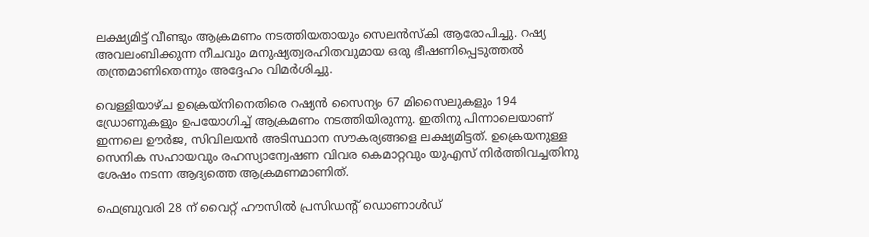ലക്ഷ്യമിട്ട് വീണ്ടും ആക്രമണം നടത്തിയതായും സെലന്‍സ്കി ആരോപിച്ചു. റഷ്യ അവലംബിക്കുന്ന നീചവും മനുഷ്യത്വരഹിതവുമായ ഒരു ഭീഷണിപ്പെടുത്തൽ തന്ത്രമാണിതെന്നും അദ്ദേഹം വിമര്‍ശിച്ചു.

വെള്ളിയാഴ്ച ഉക്രെയ്‌നിനെതിരെ റഷ്യൻ സൈന്യം 67 മിസൈലുകളും 194 ഡ്രോണുകളും ഉപയോഗിച്ച് ആക്രമണം നടത്തിയിരുന്നു. ഇതിനു പിന്നാലെയാണ് ഇന്നലെ ഊര്‍ജ, സിവിലയന്‍ അടിസ്ഥാന സൗകര്യങ്ങളെ ലക്ഷ്യമിട്ടത്. ഉക്രെയനുള്ള സെനിക സഹായവും രഹസ്യാന്വേഷണ വിവര കെമാറ്റവും യുഎസ് നിര്‍ത്തിവച്ചതിനു ശേഷം നടന്ന ആദ്യത്തെ ആക്രമണമാണിത്.

ഫെബ്രുവരി 28 ന് വൈറ്റ് ഹൗസിൽ പ്രസിഡന്റ് ഡൊണാൾഡ്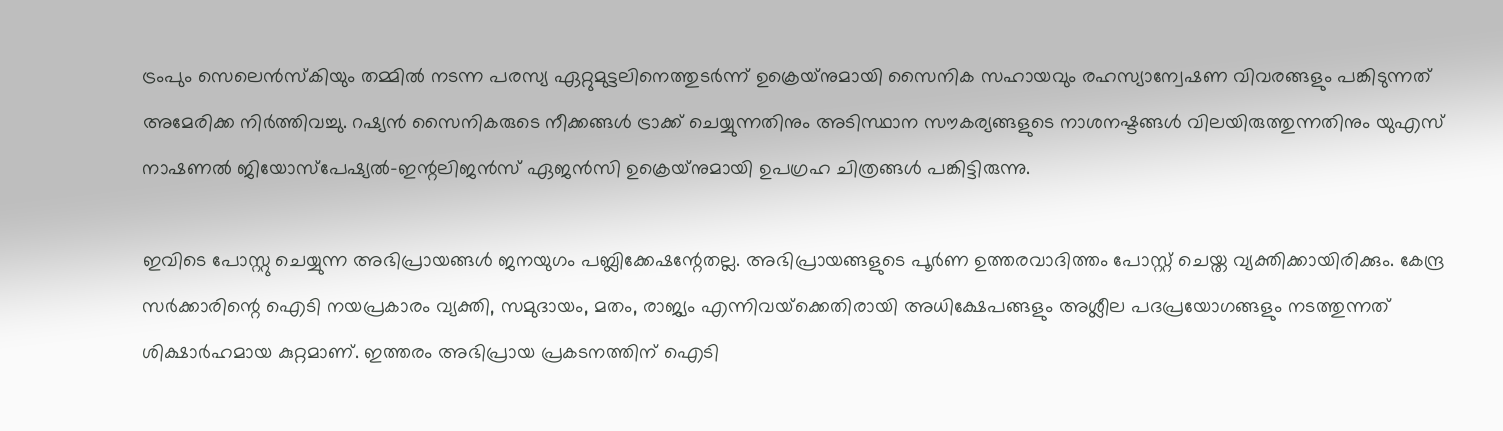ട്രംപും സെലെൻസ്‌കിയും തമ്മിൽ നടന്ന പരസ്യ ഏറ്റുമുട്ടലിനെത്തുടർന്ന് ഉക്രെയ‍്നുമായി സൈനിക സഹായവും രഹസ്യാന്വേഷണ വിവരങ്ങളും പങ്കിടുന്നത് അമേരിക്ക നിർത്തിവച്ചു. റഷ്യൻ സൈനികരുടെ നീക്കങ്ങൾ ട്രാക്ക് ചെയ്യുന്നതിനും അടിസ്ഥാന സൗകര്യങ്ങളുടെ നാശനഷ്ടങ്ങൾ വിലയിരുത്തുന്നതിനും യുഎസ് നാഷണൽ ജിയോസ്പേഷ്യൽ-ഇന്റലിജൻസ് ഏജൻസി ഉക്രെയ്‍നുമായി ഉപഗ്രഹ ചിത്രങ്ങൾ പങ്കിട്ടിരുന്നു.

ഇവിടെ പോസ്റ്റു ചെയ്യുന്ന അഭിപ്രായങ്ങള്‍ ജനയുഗം പബ്ലിക്കേഷന്റേതല്ല. അഭിപ്രായങ്ങളുടെ പൂര്‍ണ ഉത്തരവാദിത്തം പോസ്റ്റ് ചെയ്ത വ്യക്തിക്കായിരിക്കും. കേന്ദ്ര സര്‍ക്കാരിന്റെ ഐടി നയപ്രകാരം വ്യക്തി, സമുദായം, മതം, രാജ്യം എന്നിവയ്‌ക്കെതിരായി അധിക്ഷേപങ്ങളും അശ്ലീല പദപ്രയോഗങ്ങളും നടത്തുന്നത് ശിക്ഷാര്‍ഹമായ കുറ്റമാണ്. ഇത്തരം അഭിപ്രായ പ്രകടനത്തിന് ഐടി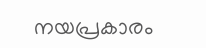നയപ്രകാരം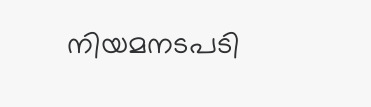നിയമനടപടി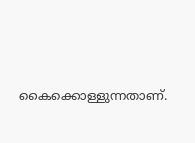കൈക്കൊള്ളുന്നതാണ്.